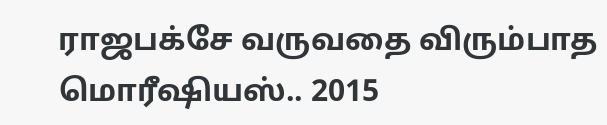ராஜபக்சே வருவதை விரும்பாத மொரீஷியஸ்.. 2015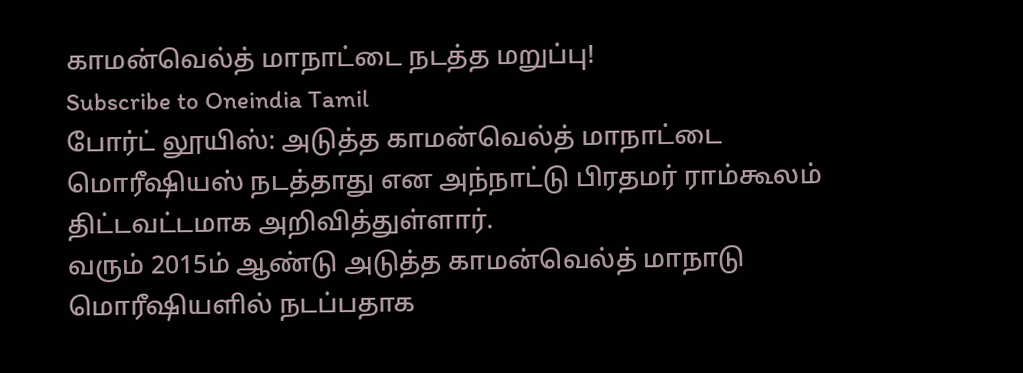காமன்வெல்த் மாநாட்டை நடத்த மறுப்பு!
Subscribe to Oneindia Tamil
போர்ட் லூயிஸ்: அடுத்த காமன்வெல்த் மாநாட்டை மொரீஷியஸ் நடத்தாது என அந்நாட்டு பிரதமர் ராம்கூலம் திட்டவட்டமாக அறிவித்துள்ளார்.
வரும் 2015ம் ஆண்டு அடுத்த காமன்வெல்த் மாநாடு மொரீஷியளில் நடப்பதாக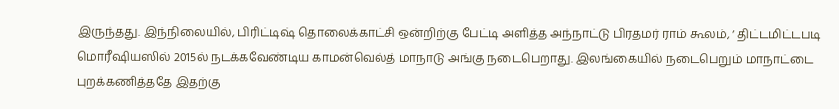இருந்தது. இந்நிலையில், பிரிட்டிஷ் தொலைக்காட்சி ஒன்றிற்கு பேட்டி அளித்த அந்நாட்டு பிரதமர் ராம் கூலம், ‘ திட்டமிட்டபடி மொரீஷியஸில் 2015ல் நடக்கவேண்டிய காமன்வெல்த் மாநாடு அங்கு நடைபெறாது. இலங்கையில் நடைபெறும் மாநாட்டை புறக்கணித்ததே இதற்கு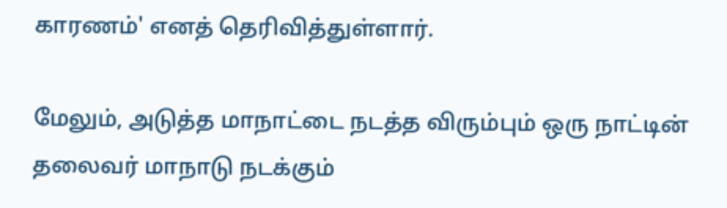காரணம்' எனத் தெரிவித்துள்ளார்.

மேலும், அடுத்த மாநாட்டை நடத்த விரும்பும் ஒரு நாட்டின் தலைவர் மாநாடு நடக்கும்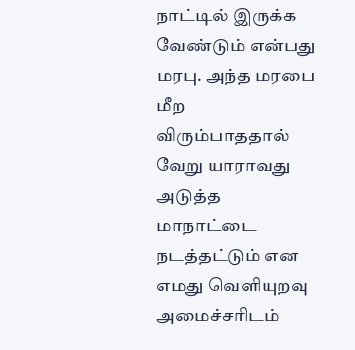நாட்டில் இருக்க வேண்டும் என்பது மரபு. அந்த மரபை மீற விரும்பாததால் வேறு யாராவது அடுத்த மாநாட்டை நடத்தட்டும் என எமது வெளியுறவு அமைச்சரிடம்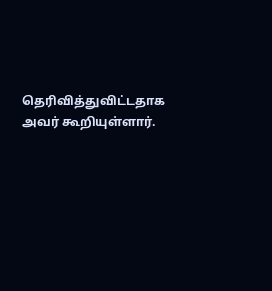தெரிவித்துவிட்டதாக அவர் கூறியுள்ளார்.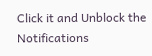Click it and Unblock the Notifications